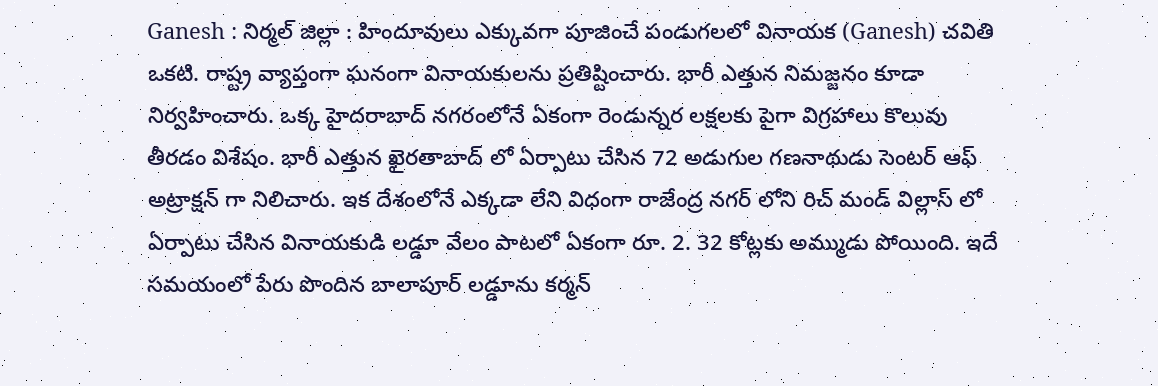Ganesh : నిర్మల్ జిల్లా : హిందూవులు ఎక్కువగా పూజించే పండుగలలో వినాయక (Ganesh) చవితి ఒకటి. రాష్ట్ర వ్యాప్తంగా ఘనంగా వినాయకులను ప్రతిష్టించారు. భారీ ఎత్తున నిమజ్జనం కూడా నిర్వహించారు. ఒక్క హైదరాబాద్ నగరంలోనే ఏకంగా రెండున్నర లక్షలకు పైగా విగ్రహాలు కొలువు తీరడం విశేషం. భారీ ఎత్తున ఖైరతాబాద్ లో ఏర్పాటు చేసిన 72 అడుగుల గణనాథుడు సెంటర్ ఆఫ్ అట్రాక్షన్ గా నిలిచారు. ఇక దేశంలోనే ఎక్కడా లేని విధంగా రాజేంద్ర నగర్ లోని రిచ్ మండ్ విల్లాస్ లో ఏర్పాటు చేసిన వినాయకుడి లడ్డూ వేలం పాటలో ఏకంగా రూ. 2. 32 కోట్లకు అమ్ముడు పోయింది. ఇదే సమయంలో పేరు పొందిన బాలాపూర్ లడ్డూను కర్మన్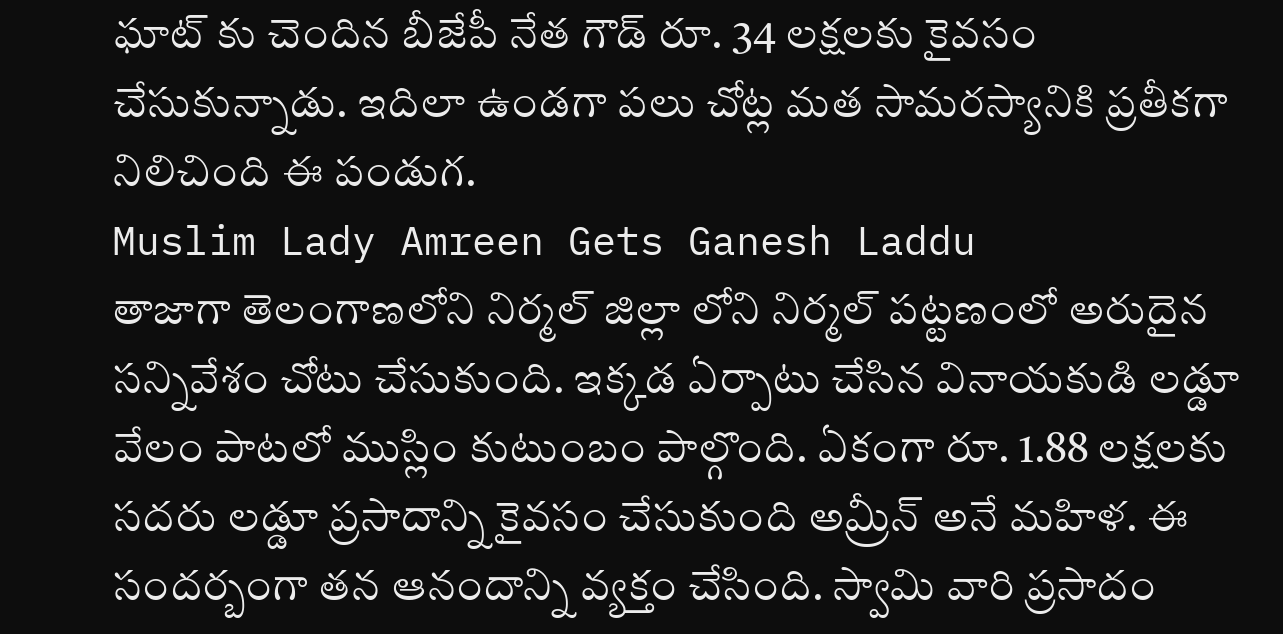ఘాట్ కు చెందిన బీజేపీ నేత గౌడ్ రూ. 34 లక్షలకు కైవసం చేసుకున్నాడు. ఇదిలా ఉండగా పలు చోట్ల మత సామరస్యానికి ప్రతీకగా నిలిచింది ఈ పండుగ.
Muslim Lady Amreen Gets Ganesh Laddu
తాజాగా తెలంగాణలోని నిర్మల్ జిల్లా లోని నిర్మల్ పట్టణంలో అరుదైన సన్నివేశం చోటు చేసుకుంది. ఇక్కడ ఏర్పాటు చేసిన వినాయకుడి లడ్డూ వేలం పాటలో ముస్లిం కుటుంబం పాల్గొంది. ఏకంగా రూ. 1.88 లక్షలకు సదరు లడ్డూ ప్రసాదాన్ని కైవసం చేసుకుంది అమ్రీన్ అనే మహిళ. ఈ సందర్బంగా తన ఆనందాన్ని వ్యక్తం చేసింది. స్వామి వారి ప్రసాదం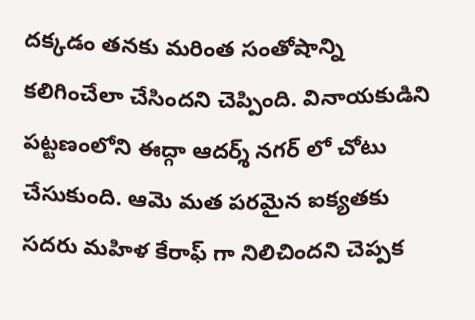దక్కడం తనకు మరింత సంతోషాన్ని కలిగించేలా చేసిందని చెప్పింది. వినాయకుడిని పట్టణంలోని ఈద్గా ఆదర్శ్ నగర్ లో చోటు చేసుకుంది. ఆమె మత పరమైన ఐక్యతకు సదరు మహిళ కేరాఫ్ గా నిలిచిందని చెప్పక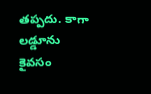తప్పదు. కాగా లడ్డూను కైవసం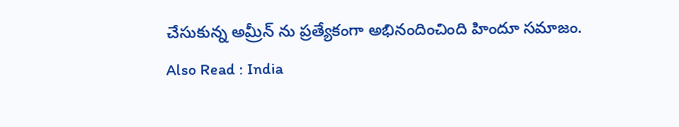చేసుకున్న అమ్రీన్ ను ప్రత్యేకంగా అభినందించింది హిందూ సమాజం.
Also Read : India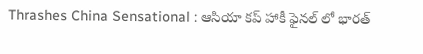Thrashes China Sensational : ఆసియా కప్ హాకీ ఫైనల్ లో భారత్